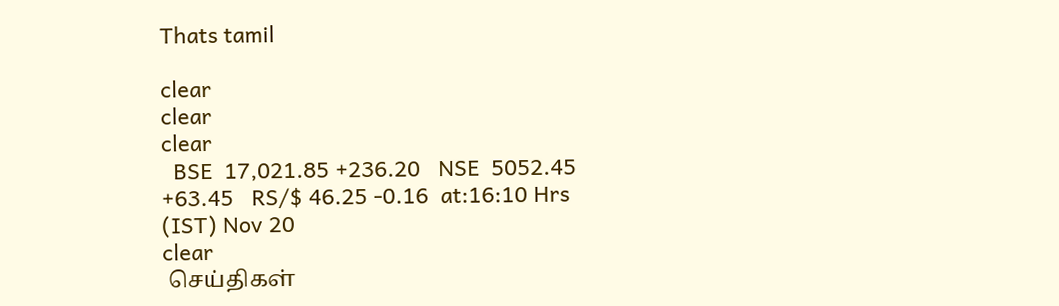Thats tamil

clear
clear
clear
  BSE  17,021.85 +236.20   NSE  5052.45 +63.45   RS/$ 46.25 -0.16  at:16:10 Hrs (IST) Nov 20
clear
 செய்திகள்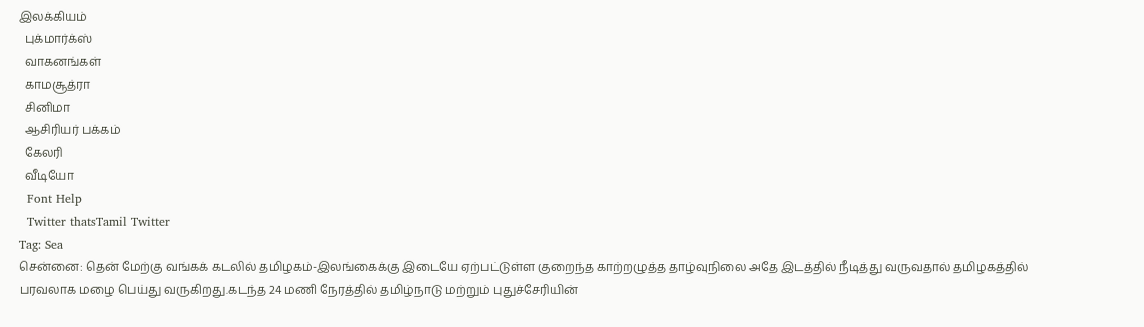இலக்கியம்
  புக்மார்க்ஸ்
  வாகனங்கள்
  காமசூத்ரா
  சினிமா
  ஆசிரியர் பக்கம்
  கேலரி
  வீடியோ
  Font Help
  Twitter thatsTamil Twitter
Tag: Sea
சென்னை: தென் மேற்கு வங்கக் கடலில் தமிழகம்-இலங்கைக்கு இடையே ஏற்பட்டுள்ள குறைந்த காற்றழுத்த தாழ்வுநிலை அதே இடத்தில் நீடித்து வருவதால் தமிழகத்தில் பரவலாக மழை பெய்து வருகிறது.கடந்த 24 மணி நேரத்தில் தமிழ்நாடு மற்றும் புதுச்சேரியின்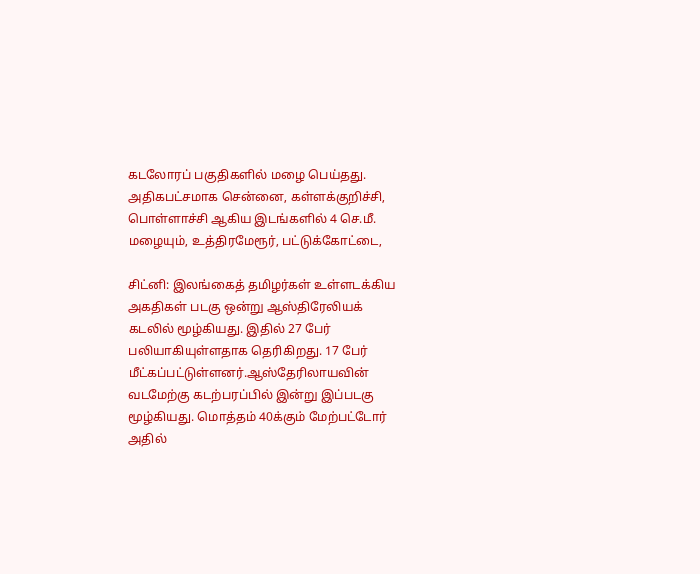கடலோரப் பகுதிகளில் மழை பெய்தது. அதிகபட்சமாக சென்னை, கள்ளக்குறிச்சி, பொள்ளாச்சி ஆகிய இடங்களில் 4 செ.மீ. மழையும், உத்திரமேரூர், பட்டுக்கோட்டை,

சிட்னி: இலங்கைத் தமிழர்கள் உள்ளடக்கிய அகதிகள் படகு ஒன்று ஆஸ்திரேலியக் கடலில் மூழ்கியது. இதில் 27 பேர் பலியாகியுள்ளதாக தெரிகிறது. 17 பேர் மீட்கப்பட்டுள்ளனர்.ஆஸ்தேரிலாயவின் வடமேற்கு கடற்பரப்பில் இன்று இப்படகு மூழ்கியது. மொத்தம் 40க்கும் மேற்பட்டோர் அதில்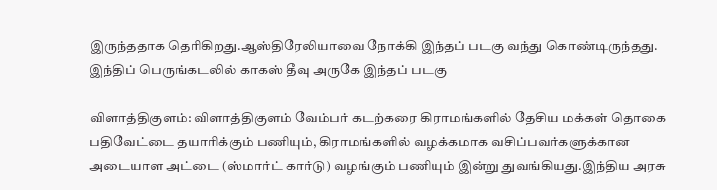இருந்ததாக தெரிகிறது.ஆஸ்திரேலியாவை நோக்கி இந்தப் படகு வந்து கொண்டிருந்தது. இந்திப் பெருங்கடலில் காகஸ் தீவு அருகே இந்தப் படகு

விளாத்திகுளம்: விளாத்திகுளம் வேம்பர் கடற்கரை கிராமங்களில் தேசிய மக்கள் தொகை பதிவேட்டை தயாரிக்கும் பணியும், கிராமங்களில் வழக்கமாக வசிப்பவர்களுக்கான அடையாள அட்டை (ஸ்மார்ட் கார்டு) வழங்கும் பணியும் இன்று துவங்கியது.இந்திய அரசு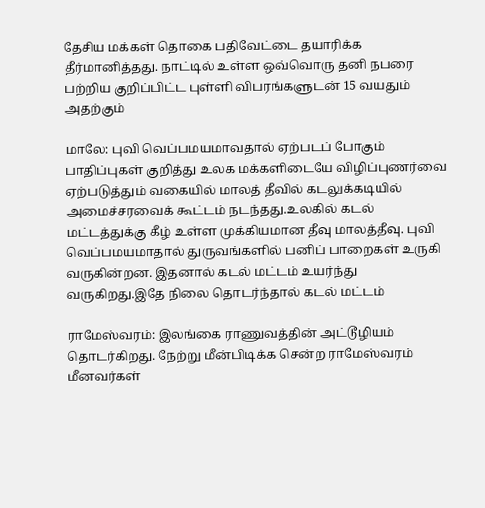தேசிய மக்கள் தொகை பதிவேட்டை தயாரிக்க தீர்மானித்தது. நாட்டில் உள்ள ஒவ்வொரு தனி நபரை பற்றிய குறிப்பிட்ட புள்ளி விபரங்களுடன் 15 வயதும் அதற்கும்

மாலே: புவி வெப்பமயமாவதால் ஏற்படப் போகும் பாதிப்புகள் குறித்து உலக மக்களிடையே விழிப்புணர்வை ஏற்படுத்தும் வகையில் மாலத் தீவில் கடலுக்கடியில் அமைச்சரவைக் கூட்டம் நடந்தது.உலகில் கடல் மட்டத்துக்கு கீழ் உள்ள முக்கியமான தீவு மாலத்தீவு. புவி வெப்பமயமாதால் துருவங்களில் பனிப் பாறைகள் உருகி வருகின்றன. இதனால் கடல் மட்டம் உயர்ந்து வருகிறது.இதே நிலை தொடர்ந்தால் கடல் மட்டம்

ராமேஸ்வரம்: இலங்கை ராணுவத்தின் அட்டூழியம் தொடர்கிறது. நேற்று மீன்பிடிக்க சென்ற ராமேஸ்வரம் மீனவர்கள்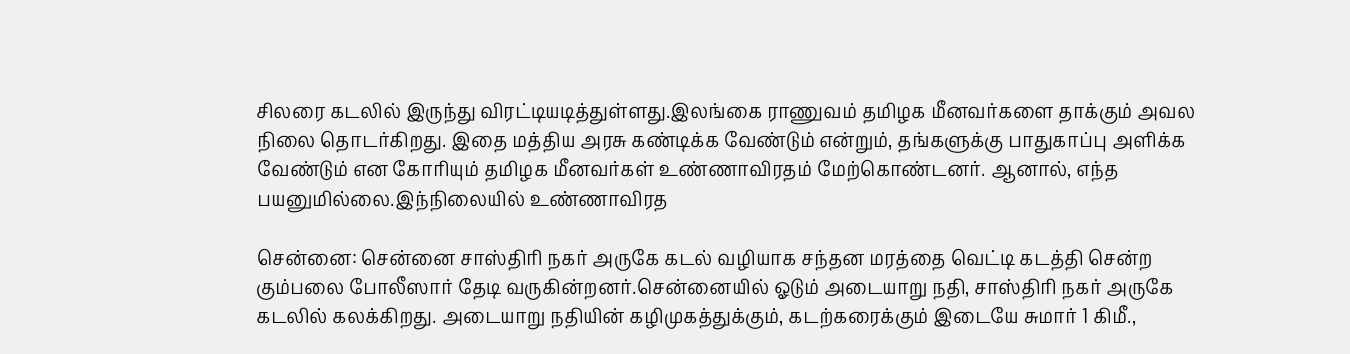சிலரை கடலில் இருந்து விரட்டியடித்துள்ளது.இலங்கை ராணுவம் தமிழக மீனவர்களை தாக்கும் அவல நிலை தொடர்கிறது. இதை மத்திய அரசு கண்டிக்க வேண்டும் என்றும், தங்களுக்கு பாதுகாப்பு அளிக்க வேண்டும் என கோரியும் தமிழக மீனவர்கள் உண்ணாவிரதம் மேற்கொண்டனர். ஆனால், எந்த பயனுமில்லை.இந்நிலையில் உண்ணாவிரத

சென்னை: சென்னை சாஸ்திரி நகர் அருகே கடல் வழியாக சந்தன மரத்தை வெட்டி கடத்தி சென்ற கும்பலை போலீஸார் தேடி வருகின்றனர்.சென்னையில் ஓடும் அடையாறு நதி, சாஸ்திரி நகர் அருகே கடலில் கலக்கிறது. அடையாறு நதியின் கழிமுகத்துக்கும், கடற்கரைக்கும் இடையே சுமார் 1 கிமீ.,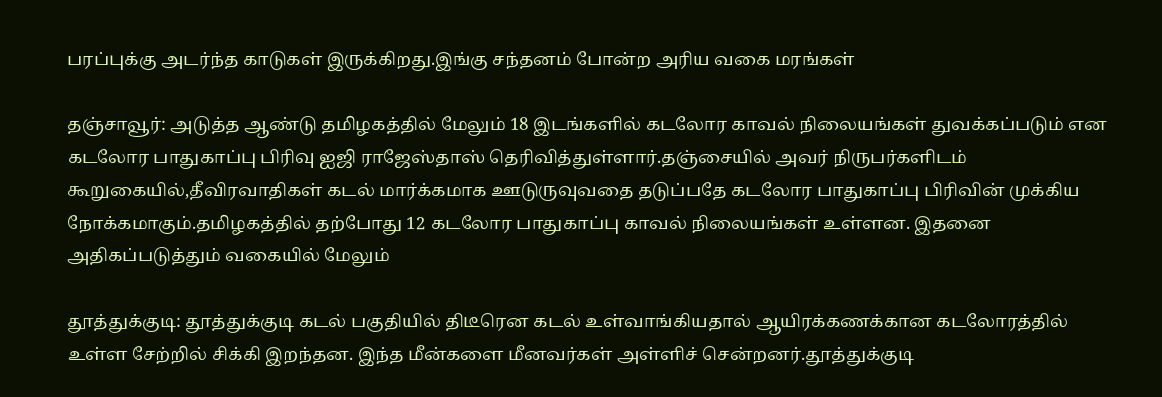பரப்புக்கு அடர்ந்த காடுகள் இருக்கிறது.இங்கு சந்தனம் போன்ற அரிய வகை மரங்கள்

தஞ்சாவூர்: அடுத்த ஆண்டு தமிழகத்தில் மேலும் 18 இடங்களில் கடலோர காவல் நிலையங்கள் துவக்கப்படும் என கடலோர பாதுகாப்பு பிரிவு ஐஜி ராஜேஸ்தாஸ் தெரிவித்துள்ளார்.தஞ்சையில் அவர் நிருபர்களிடம் கூறுகையில்,தீவிரவாதிகள் கடல் மார்க்கமாக ஊடுருவுவதை தடுப்பதே கடலோர பாதுகாப்பு பிரிவின் முக்கிய நோக்கமாகும்.தமிழகத்தில் தற்போது 12 கடலோர பாதுகாப்பு காவல் நிலையங்கள் உள்ளன. இதனை அதிகப்படுத்தும் வகையில் மேலும்

தூத்துக்குடி: தூத்துக்குடி கடல் பகுதியில் திடீரென கடல் உள்வாங்கியதால் ஆயிரக்கணக்கான கடலோரத்தில் உள்ள சேற்றில் சிக்கி இறந்தன. இந்த மீன்களை மீனவர்கள் அள்ளிச் சென்றனர்.தூத்துக்குடி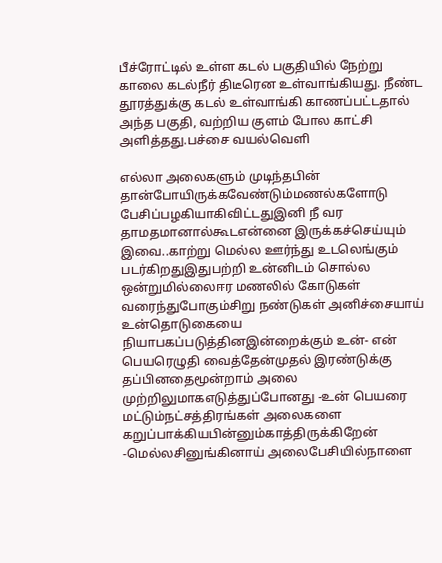பீச்ரோட்டில் உள்ள கடல் பகுதியில் நேற்று காலை கடல்நீர் திடீரென உள்வாங்கியது. நீண்ட தூரத்துக்கு கடல் உள்வாங்கி காணப்பட்டதால் அந்த பகுதி, வற்றிய குளம் போல காட்சி அளித்தது.பச்சை வயல்வெளி

எல்லா அலைகளும் முடிந்தபின் தான்போயிருக்கவேண்டும்மணல்களோடு பேசிப்பழகியாகிவிட்டதுஇனி நீ வர தாமதமானால்கூடஎன்னை இருக்கச்செய்யும் இவை..காற்று மெல்ல ஊர்ந்து உடலெங்கும் படர்கிறதுஇதுபற்றி உன்னிடம் சொல்ல ஒன்றுமில்லைஈர மணலில் கோடுகள் வரைந்துபோகும்சிறு நண்டுகள் அனிச்சையாய் உன்தொடுகையை நியாபகப்படுத்தினஇன்றைக்கும் உன்- என் பெயரெழுதி வைத்தேன்முதல் இரண்டுக்கு தப்பினதைமூன்றாம் அலை முற்றிலுமாகஎடுத்துப்போனது -உன் பெயரை மட்டும்நட்சத்திரங்கள் அலைகளை கறுப்பாக்கியபின்னும்காத்திருக்கிறேன் -மெல்லசினுங்கினாய் அலைபேசியில்நாளை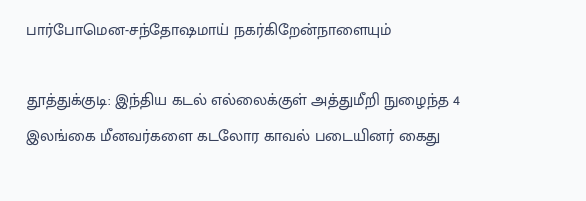பார்போமென-சந்தோஷமாய் நகர்கிறேன்நாளையும்

தூத்துக்குடி: இந்திய கடல் எல்லைக்குள் அத்துமீறி நுழைந்த 4 இலங்கை மீனவர்களை கடலோர காவல் படையினர் கைது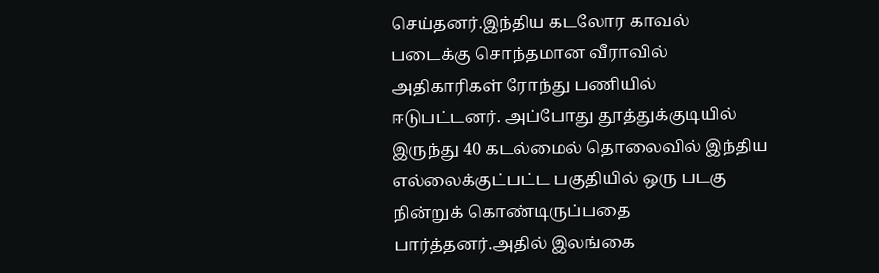செய்தனர்.இந்திய கடலோர காவல் படைக்கு சொந்தமான வீராவில் அதிகாரிகள் ரோந்து பணியில் ஈடுபட்டனர். அப்போது தூத்துக்குடியில் இருந்து 40 கடல்மைல் தொலைவில் இந்திய எல்லைக்குட்பட்ட பகுதியில் ஒரு படகு நின்றுக் கொண்டிருப்பதை பார்த்தனர்.அதில் இலங்கை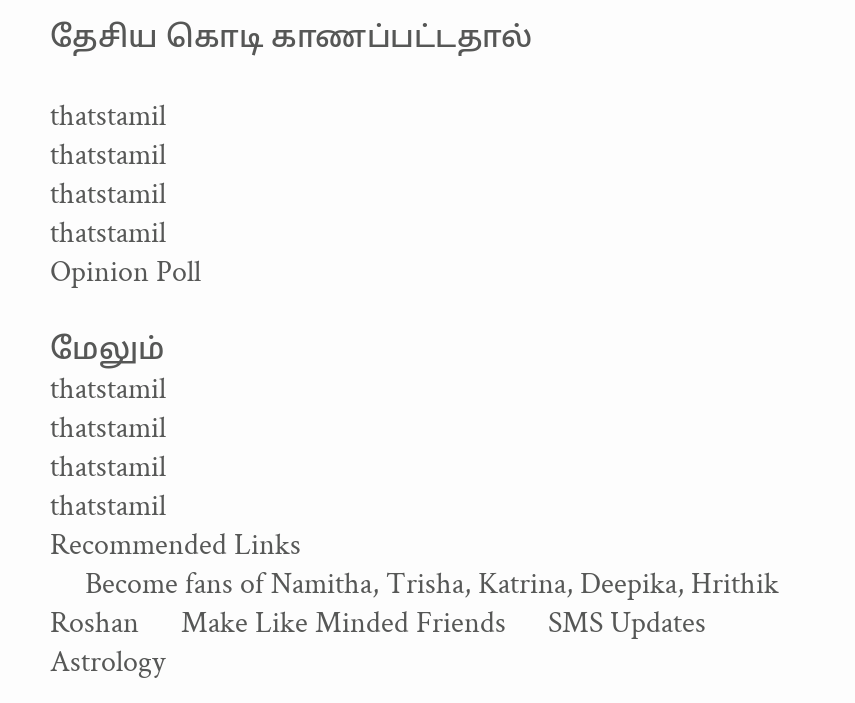தேசிய கொடி காணப்பட்டதால்

thatstamil
thatstamil
thatstamil
thatstamil
Opinion Poll

மேலும்
thatstamil
thatstamil
thatstamil
thatstamil
Recommended Links
     Become fans of Namitha, Trisha, Katrina, Deepika, Hrithik Roshan      Make Like Minded Friends      SMS Updates      Astrology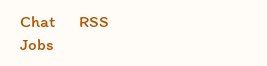Chat      RSS      Jobs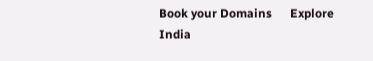Book your Domains      Explore India